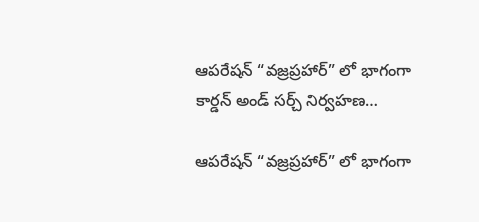ఆపరేషన్ “వజ్రప్రహార్” లో భాగంగా కార్డన్ అండ్ సర్చ్ నిర్వహణ…

ఆపరేషన్ “వజ్రప్రహార్” లో భాగంగా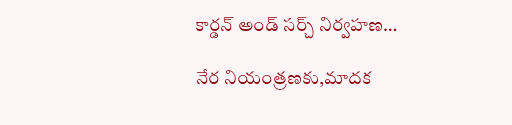కార్డన్ అండ్ సర్చ్ నిర్వహణ…

నేర నియంత్రణకు,మాదక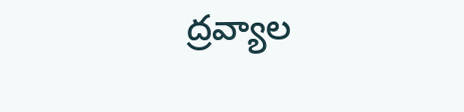ద్రవ్యాల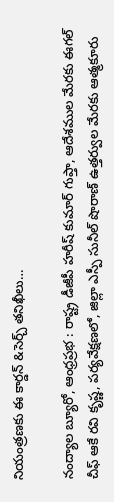నియంత్రణకు ఈ కార్డన్ &సెర్చ్ తనిఖీలు…

నంద్యాల బ్యూరో, ఆంధ్రప్రభ : రాష్ట్ర డీజీపీ హరీష్ కుమార్ గుప్తా, ఆదేశముల మేరకు ఈగల్ చీఫ్ ఆకే రవి కృష్ణ, పర్యవేక్షణలో, జిల్లా ఎస్పీ సునీల్ షొరాణ్ ఉత్తర్వుల మేరకు ఆత్మకూరు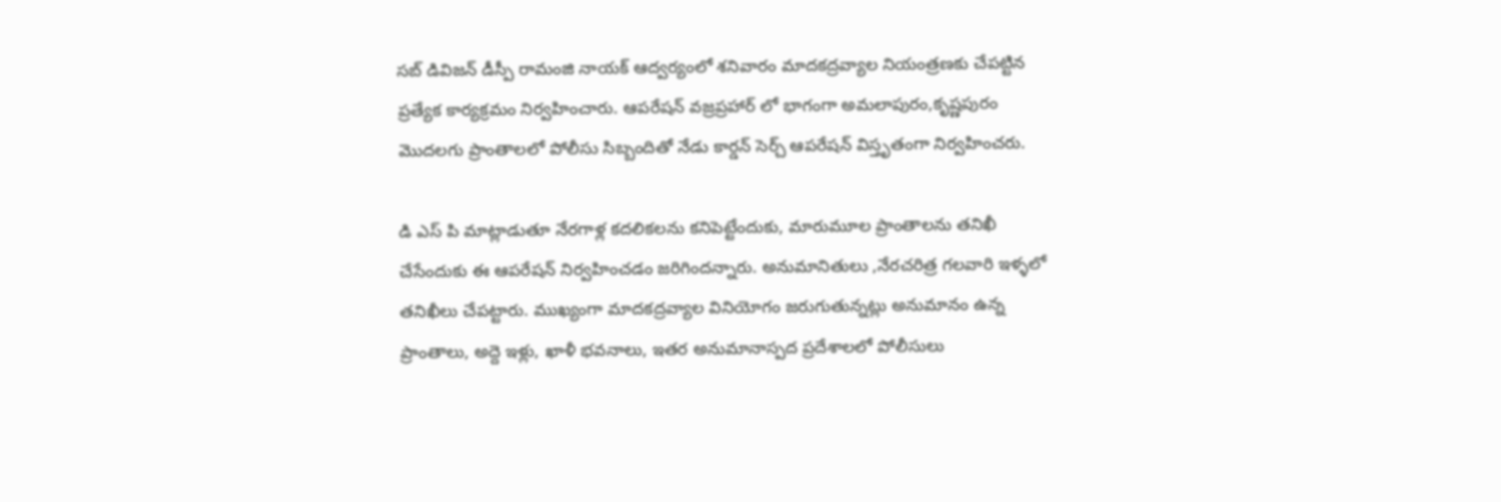సబ్ డివిజన్ డీస్పీ రామంజి నాయక్ ఆద్వర్యంలో శనివారం మాదకద్రవ్యాల నియంత్రణకు చేపట్టిన ప్రత్యేక కార్యక్రమం నిర్వహించారు. ఆపరేషన్ వజ్రప్రహార్ లో భాగంగా అమలాపురం,కృష్ణపురం మొదలగు ప్రాంతాలలో పోలీసు సిబ్బందితో నేడు కార్డన్ సెర్చ్ ఆపరేషన్ విస్తృతంగా నిర్వహించరు.

డి ఎస్ పి మాట్లాడుతూ నేరగాళ్ల కదలికలను కనిపెట్టేందుకు, మారుమూల ప్రాంతాలను తనిఖీ చేసేందుకు ఈ ఆపరేషన్‌ నిర్వహించడం జరిగిందన్నారు. అనుమానితులు ,నేరచరిత్ర గలవారి ఇళ్ళలో తనిఖీలు చేపట్టారు. ముఖ్యంగా మాదకద్రవ్యాల వినియోగం జరుగుతున్నట్లు అనుమానం ఉన్న ప్రాంతాలు, అద్దె ఇళ్లు, ఖాళీ భవనాలు, ఇతర అనుమానాస్పద ప్రదేశాలలో పోలీసులు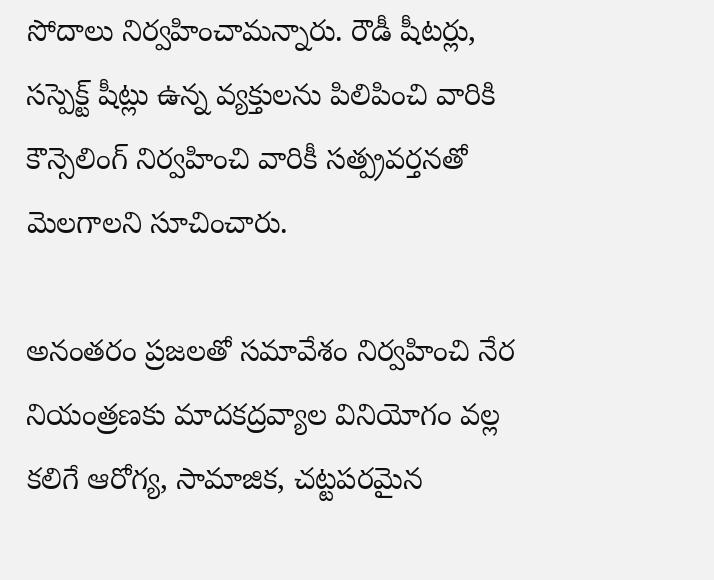సోదాలు నిర్వహించామన్నారు. రౌడీ షీటర్లు, సస్పెక్ట్ షీట్లు ఉన్న వ్యక్తులను పిలిపించి వారికి కౌన్సెలింగ్ నిర్వహించి వారికీ సత్ప్రవర్తనతో మెలగాలని సూచించారు.

అనంతరం ప్రజలతో సమావేశం నిర్వహించి నేర నియంత్రణకు మాదకద్రవ్యాల వినియోగం వల్ల కలిగే ఆరోగ్య, సామాజిక, చట్టపరమైన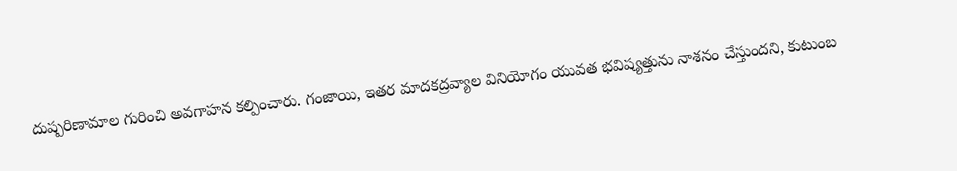దుష్పరిణామాల గురించి అవగాహన కల్పించారు. గంజాయి, ఇతర మాదకద్రవ్యాల వినియోగం యువత భవిష్యత్తును నాశనం చేస్తుందని, కుటుంబ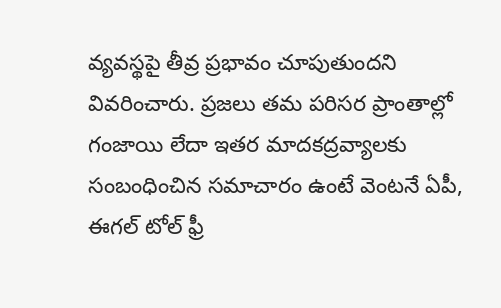వ్యవస్థపై తీవ్ర ప్రభావం చూపుతుందని వివరించారు. ప్రజలు తమ పరిసర ప్రాంతాల్లో గంజాయి లేదా ఇతర మాదకద్రవ్యాలకు సంబంధించిన సమాచారం ఉంటే వెంటనే ఏపీ, ఈగల్ టోల్ ఫ్రీ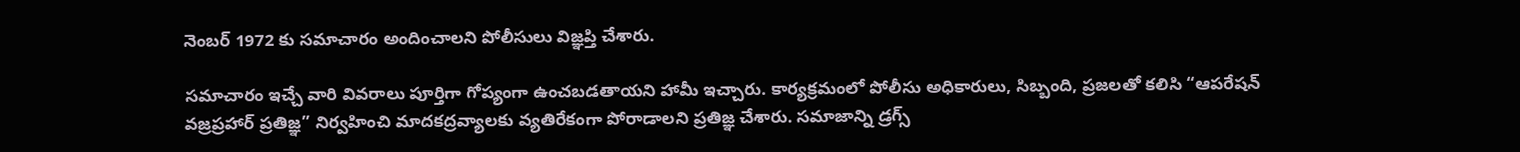నెంబర్ 1972 కు సమాచారం అందించాలని పోలీసులు విజ్ఞప్తి చేశారు.

సమాచారం ఇచ్చే వారి వివరాలు పూర్తిగా గోప్యంగా ఉంచబడతాయని హామీ ఇచ్చారు. కార్యక్రమంలో పోలీసు అధికారులు, సిబ్బంది, ప్రజలతో కలిసి “ఆపరేషన్ వజ్రప్రహార్ ప్రతిజ్ఞ” నిర్వహించి మాదకద్రవ్యాలకు వ్యతిరేకంగా పోరాడాలని ప్రతిజ్ఞ చేశారు. సమాజాన్ని డ్రగ్స్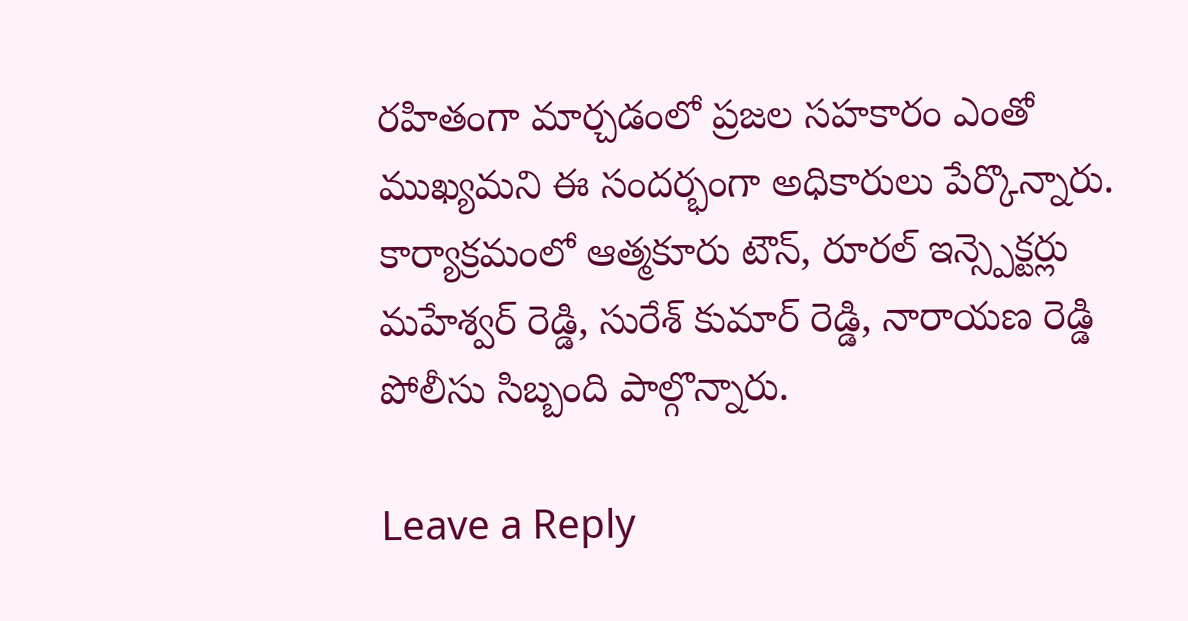రహితంగా మార్చడంలో ప్రజల సహకారం ఎంతో ముఖ్యమని ఈ సందర్భంగా అధికారులు పేర్కొన్నారు. కార్యాక్రమంలో ఆత్మకూరు టౌన్, రూరల్ ఇన్స్పెక్టర్లు మహేశ్వర్ రెడ్డి, సురేశ్ కుమార్ రెడ్డి, నారాయణ రెడ్డి పోలీసు సిబ్బంది పాల్గొన్నారు.

Leave a Reply